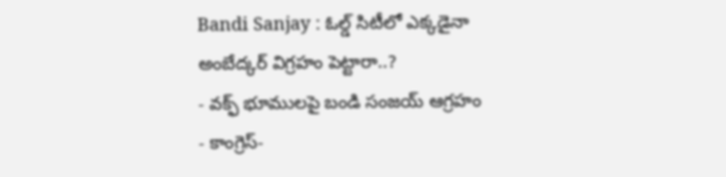Bandi Sanjay : ఓల్డ్ సిటీలో ఎక్కడైనా అంబేద్కర్ విగ్రహం పెట్టారా..?
- వక్ఫ్ భూములపై బండి సంజయ్ ఆగ్రహం
- కాంగ్రెస్-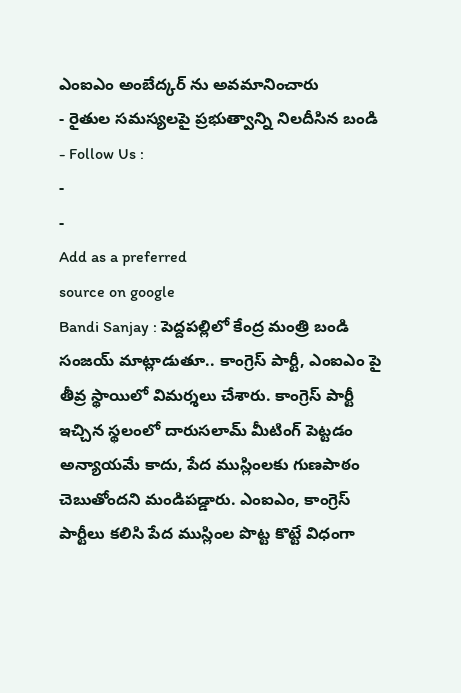ఎంఐఎం అంబేద్కర్ ను అవమానించారు
- రైతుల సమస్యలపై ప్రభుత్వాన్ని నిలదీసిన బండి
- Follow Us :
-
-
Add as a preferred
source on google
Bandi Sanjay : పెద్దపల్లిలో కేంద్ర మంత్రి బండి సంజయ్ మాట్లాడుతూ.. కాంగ్రెస్ పార్టీ, ఎంఐఎం పై తీవ్ర స్థాయిలో విమర్శలు చేశారు. కాంగ్రెస్ పార్టీ ఇచ్చిన స్థలంలో దారుసలామ్ మీటింగ్ పెట్టడం అన్యాయమే కాదు, పేద ముస్లింలకు గుణపాఠం చెబుతోందని మండిపడ్డారు. ఎంఐఎం, కాంగ్రెస్ పార్టీలు కలిసి పేద ముస్లింల పొట్ట కొట్టే విధంగా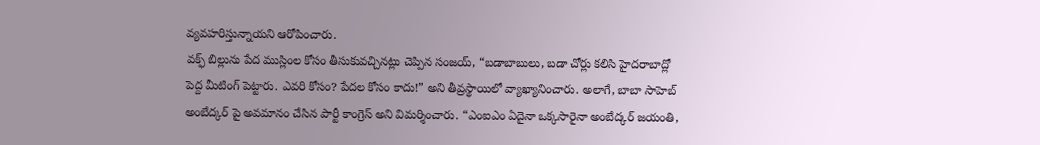వ్యవహరిస్తున్నాయని ఆరోపించారు.
వక్ఫ్ బిల్లును పేద ముస్లింల కోసం తీసుకువచ్చినట్లు చెప్పిన సంజయ్, “బడాబాబులు, బడా చోర్లు కలిసి హైదరాబాద్లో పెద్ద మీటింగ్ పెట్టారు. ఎవరి కోసం? పేదల కోసం కాదు!” అని తీవ్రస్థాయిలో వ్యాఖ్యానించారు. అలాగే, బాబా సాహెబ్ అంబేద్కర్ పై అవమానం చేసిన పార్టీ కాంగ్రెస్ అని విమర్శించారు. “ఎంఐఎం ఏదైనా ఒక్కసారైనా అంబేద్కర్ జయంతి,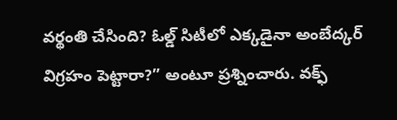వర్థంతి చేసింది? ఓల్డ్ సిటీలో ఎక్కడైనా అంబేద్కర్ విగ్రహం పెట్టారా?” అంటూ ప్రశ్నించారు. వక్ఫ్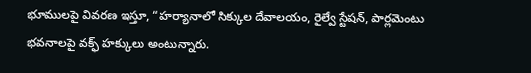భూములపై వివరణ ఇస్తూ, “హర్యానాలో సిక్కుల దేవాలయం, రైల్వే స్టేషన్, పార్లమెంటు భవనాలపై వక్ఫ్ హక్కులు అంటున్నారు.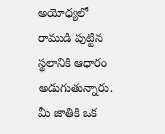అయోధ్యలో రాముడి పుట్టిన స్థలానికి ఆధారం అడుగుతున్నారు. మీ జాతికి ఒక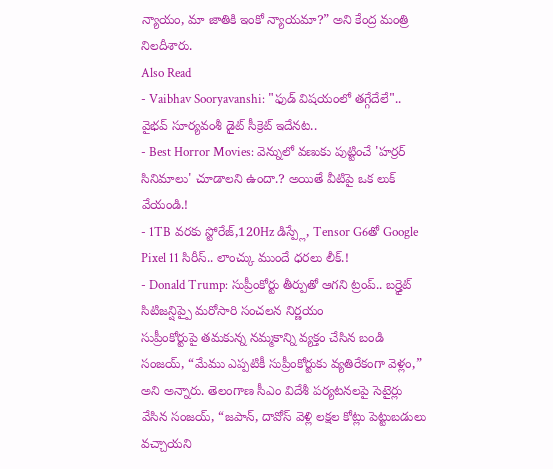న్యాయం, మా జాతికి ఇంకో న్యాయమా?” అని కేంద్ర మంత్రి నిలదీశారు.
Also Read
- Vaibhav Sooryavanshi: "ఫుడ్ విషయంలో తగ్గేదేలే".. వైభవ్ సూర్యవంశీ డైట్ సీక్రెట్ ఇదేనట..
- Best Horror Movies: వెన్నులో వణుకు పుట్టించే 'హర్రర్ సినిమాలు' చూడాలని ఉందా.? అయితే వీటిపై ఒక లుక్ వేయండి.!
- 1TB వరకు స్టోరేజ్,120Hz డిస్ప్లే, Tensor G6తో Google Pixel 11 సిరీస్.. లాంచ్కు ముందే ధరలు లీక్.!
- Donald Trump: సుప్రీంకోర్టు తీర్పుతో ఆగని ట్రంప్.. బర్త్రైట్ సిటిజన్షిప్పై మరోసారి సంచలన నిర్ణయం
సుప్రీంకోర్టుపై తమకున్న నమ్మకాన్ని వ్యక్తం చేసిన బండి సంజయ్, “మేము ఎప్పటికీ సుప్రీంకోర్టుకు వ్యతిరేకంగా వెళ్లం,” అని అన్నారు. తెలంగాణ సీఎం విదేశీ పర్యటనలపై సెటైర్లు వేసిన సంజయ్, “జపాన్, దావోస్ వెళ్లి లక్షల కోట్లు పెట్టుబడులు వచ్చాయని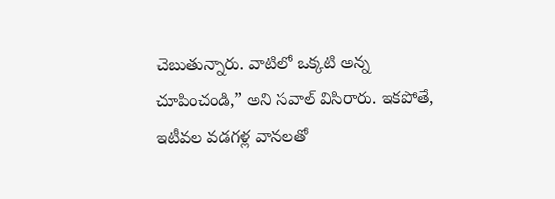చెబుతున్నారు. వాటిలో ఒక్కటి అన్న చూపించండి,” అని సవాల్ విసిరారు. ఇకపోతే, ఇటీవల వడగళ్ల వానలతో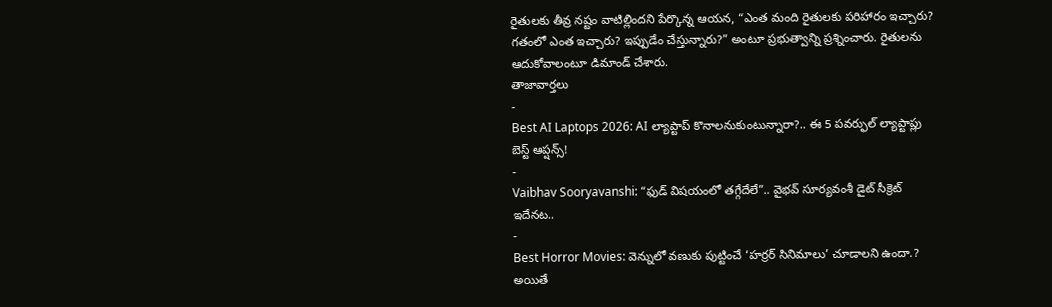రైతులకు తీవ్ర నష్టం వాటిల్లిందని పేర్కొన్న ఆయన, “ఎంత మంది రైతులకు పరిహారం ఇచ్చారు? గతంలో ఎంత ఇచ్చారు? ఇప్పుడేం చేస్తున్నారు?” అంటూ ప్రభుత్వాన్ని ప్రశ్నించారు. రైతులను ఆదుకోవాలంటూ డిమాండ్ చేశారు.
తాజావార్తలు
-
Best AI Laptops 2026: AI ల్యాప్టాప్ కొనాలనుకుంటున్నారా?.. ఈ 5 పవర్ఫుల్ ల్యాప్టాప్లు బెస్ట్ ఆప్షన్స్!
-
Vaibhav Sooryavanshi: “ఫుడ్ విషయంలో తగ్గేదేలే”.. వైభవ్ సూర్యవంశీ డైట్ సీక్రెట్ ఇదేనట..
-
Best Horror Movies: వెన్నులో వణుకు పుట్టించే ‘హర్రర్ సినిమాలు’ చూడాలని ఉందా.? అయితే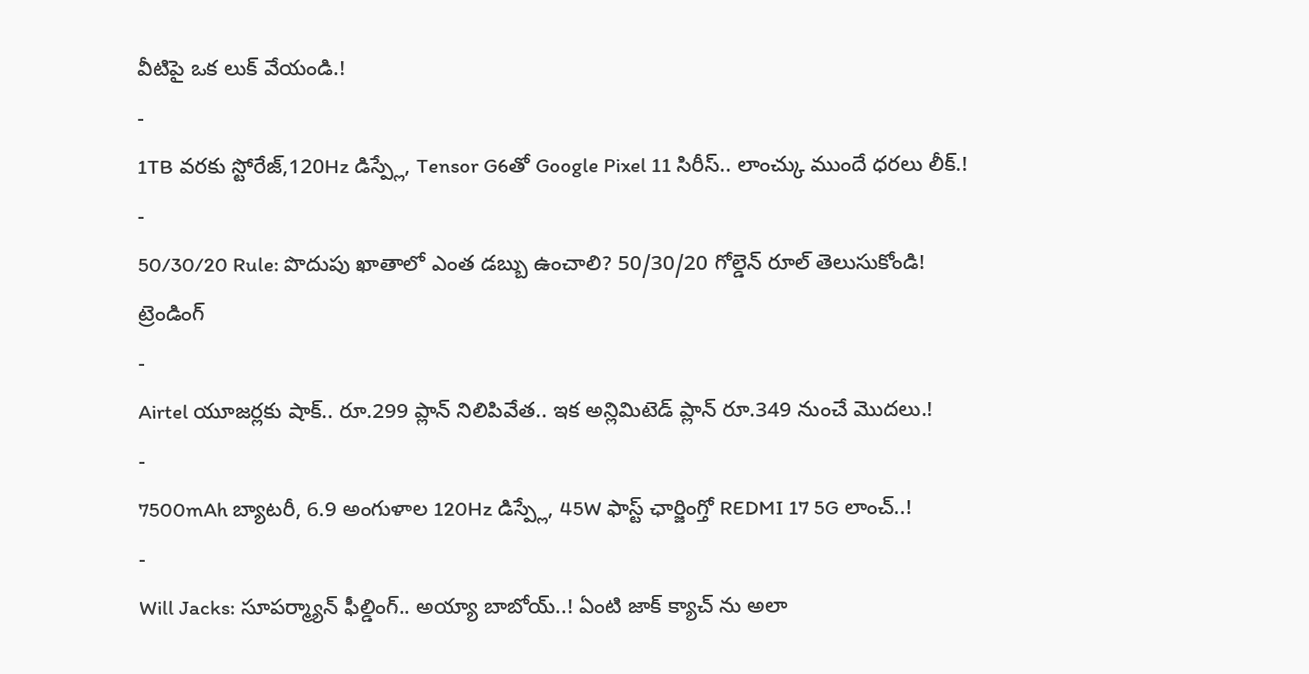వీటిపై ఒక లుక్ వేయండి.!
-
1TB వరకు స్టోరేజ్,120Hz డిస్ప్లే, Tensor G6తో Google Pixel 11 సిరీస్.. లాంచ్కు ముందే ధరలు లీక్.!
-
50/30/20 Rule: పొదుపు ఖాతాలో ఎంత డబ్బు ఉంచాలి? 50/30/20 గోల్డెన్ రూల్ తెలుసుకోండి!
ట్రెండింగ్
-
Airtel యూజర్లకు షాక్.. రూ.299 ప్లాన్ నిలిపివేత.. ఇక అన్లిమిటెడ్ ప్లాన్ రూ.349 నుంచే మొదలు.!
-
7500mAh బ్యాటరీ, 6.9 అంగుళాల 120Hz డిస్ప్లే, 45W ఫాస్ట్ ఛార్జింగ్తో REDMI 17 5G లాంచ్..!
-
Will Jacks: సూపర్మ్యాన్ ఫీల్డింగ్.. అయ్యా బాబోయ్..! ఏంటి జాక్ క్యాచ్ ను అలా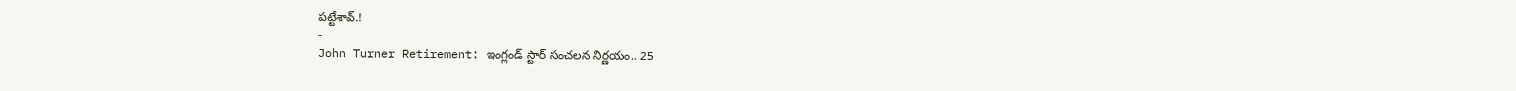పట్టేశావ్.!
-
John Turner Retirement: ఇంగ్లండ్ స్టార్ సంచలన నిర్ణయం.. 25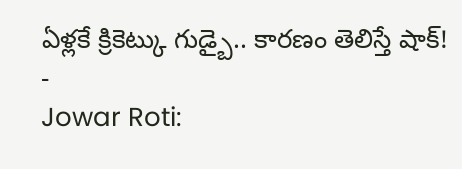ఏళ్లకే క్రికెట్కు గుడ్బై.. కారణం తెలిస్తే షాక్!
-
Jowar Roti: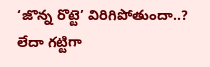‘జొన్న రొట్టె’ విరిగిపోతుందా..? లేదా గట్టిగా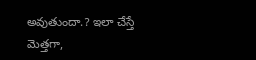అవుతుందా.? ఇలా చేస్తే మెత్తగా,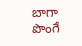బాగా పొంగే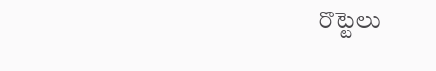రొట్టెలు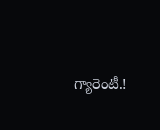గ్యారెంటీ.!